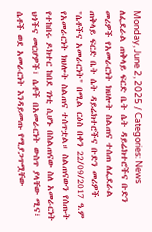Monday, June 2, 2025 / Categories: News ለፌደራል ጠቅላይ ፍርድ ቤት ሴት ዳይሬክተሮችና ቡድን መሪዎች የአመራርነት ክህሎት ስልጠና ተሰጠ ለፌደራል ጠቅላይ ፍርድ ቤት ሴት ዳይሬክተሮችና ቡድን መሪዎች "ሴቶችና አመራርነት" በሚል ርዕስ በቀን 22/09/2017 ዓ.ም የአመራርነት ክህሎት ስልጠና ተሰጥቷል። ስልጠናውን የሰጡት የተከበሩ ዶክተር ከበደ ገነቲ ሲሆኑ በስልጠናው ስለ አመራርነት ህጎችና መርሆዎች፣ ሴቶች በአመራርነት ውስጥ ያላቸው ሚና፣ ሴቶች ወደ አመራርነት እንዳይመጡ የሚያጋጥሟቸው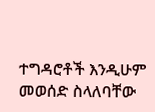ተግዳሮቶች እንዲሁም መወሰድ ስላለባቸው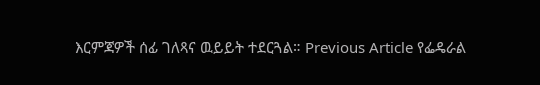እርምጃዎች ሰፊ ገለጻና ዉይይት ተደርጓል። Previous Article የፌዴራል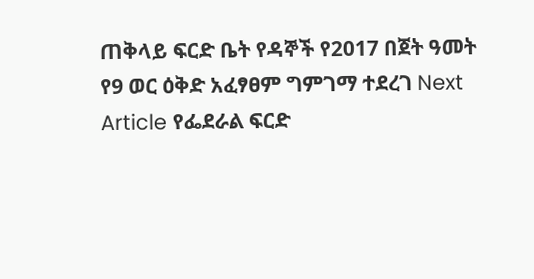ጠቅላይ ፍርድ ቤት የዳኞች የ2017 በጀት ዓመት የ9 ወር ዕቅድ አፈፃፀም ግምገማ ተደረገ Next Article የፌደራል ፍርድ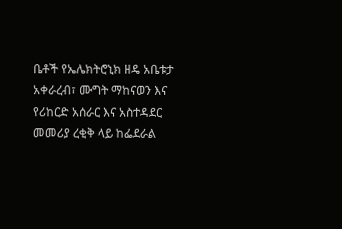ቤቶች የኤሌክትሮኒክ ዘዴ አቤቱታ አቀራረብ፣ ሙግት ማከናወን እና የሪከርድ አሰራር እና አስተዳደር መመሪያ ረቂቅ ላይ ከፌደራል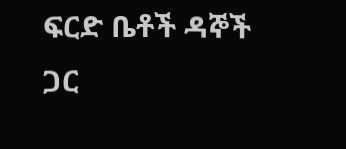ፍርድ ቤቶች ዳኞች ጋር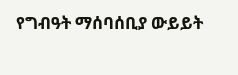የግብዓት ማሰባሰቢያ ውይይት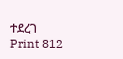ተደረገ Print 812